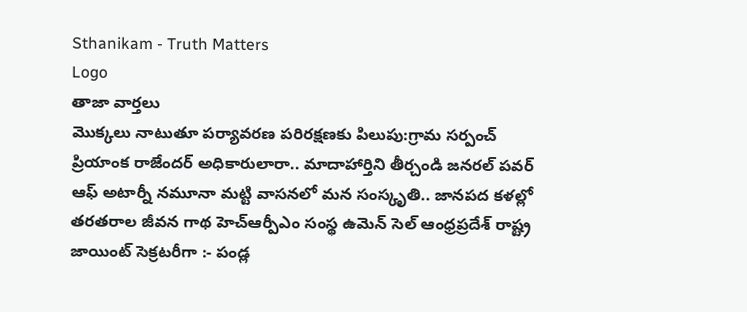Sthanikam - Truth Matters
Logo
తాజా వార్తలు
మొక్కలు నాటుతూ పర్యావరణ పరిరక్షణకు పిలుపు:గ్రామ సర్పంచ్ ప్రియాంక రాజేందర్ అధికారులారా.. మాదాహార్తిని తీర్చండి జనరల్ పవర్ ఆఫ్ అటార్నీ నమూనా మట్టి వాసనలో మన సంస్కృతి.. జానపద కళల్లో తరతరాల జీవన గాథ హెచ్ఆర్పీఎం సంస్థ ఉమెన్ సెల్ ఆంధ్రప్రదేశ్ రాష్ట్ర జాయింట్ సెక్రటరీగా :- పండ్ల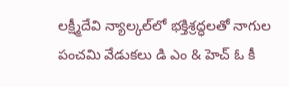లక్ష్మీదేవి న్యాల్కల్‌లో భక్తిశ్రద్ధలతో నాగుల పంచమి వేడుకలు డి ఎం & హెచ్ ఓ కీ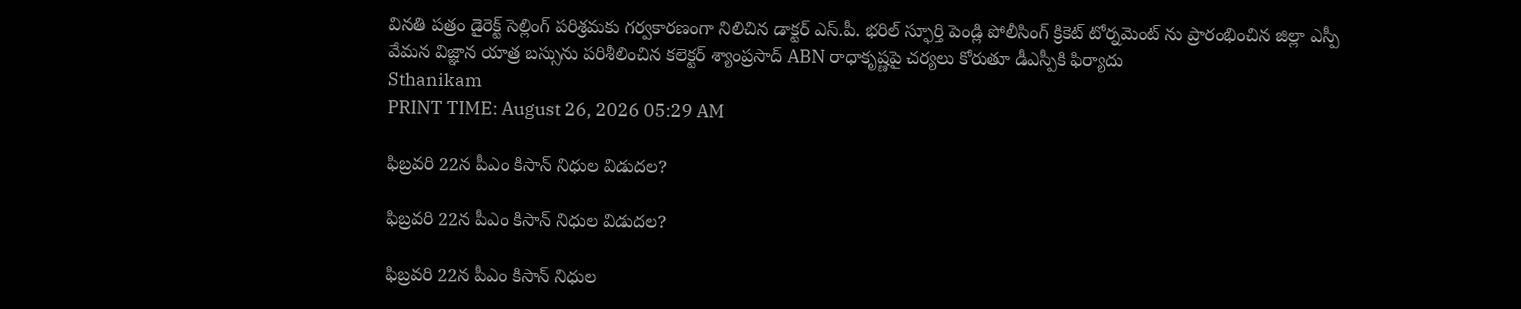వినతి పత్రం డైరెక్ట్ సెల్లింగ్ పరిశ్రమకు గర్వకారణంగా నిలిచిన డాక్టర్ ఎస్.పీ. భరిల్ స్ఫూర్తి పెండ్లి పోలీసింగ్ క్రికెట్ టోర్నమెంట్ ను ప్రారంభించిన జిల్లా ఎస్పీ వేమన విజ్ఞాన యాత్ర బస్సును పరిశీలించిన కలెక్టర్ శ్యాంప్రసాద్ ABN రాధాకృష్ణపై చర్యలు కోరుతూ డీఎస్పీకి ఫిర్యాదు
Sthanikam
PRINT TIME: August 26, 2026 05:29 AM

ఫిబ్రవరి 22న పీఎం కిసాన్ నిధుల విడుదల?

ఫిబ్రవరి 22న పీఎం కిసాన్ నిధుల విడుదల?

ఫిబ్రవరి 22న పీఎం కిసాన్ నిధుల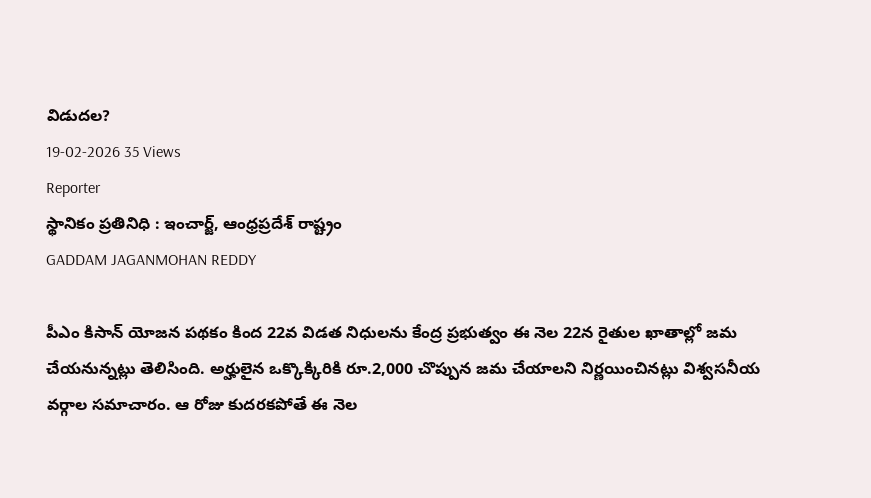విడుదల?
19-02-2026 35 Views
Reporter
స్థానికం ప్రతినిధి : ఇంచార్జ్, ఆంధ్రప్రదేశ్ రాష్ట్రం
GADDAM JAGANMOHAN REDDY

పీఎం కిసాన్ యోజన పథకం కింద 22వ విడత నిధులను కేంద్ర ప్రభుత్వం ఈ నెల 22న రైతుల ఖాతాల్లో జమ చేయనున్నట్లు తెలిసింది. అర్హులైన ఒక్కొక్కిరికి రూ.2,000 చొప్పున జమ చేయాలని నిర్ణయించినట్లు విశ్వసనీయ వర్గాల సమాచారం. ఆ రోజు కుదరకపోతే ఈ నెల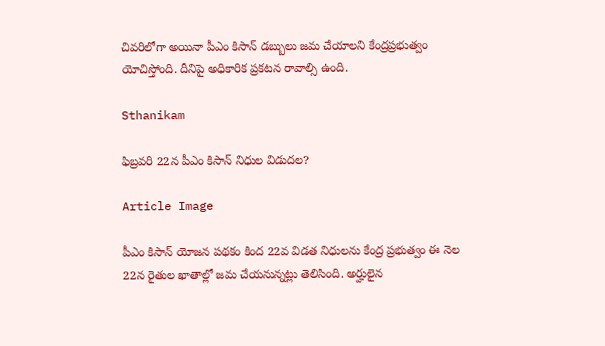చివరిలోగా అయినా పీఎం కిసాన్ డబ్బులు జమ చేయాలని కేంద్రప్రభుత్వం యోచిస్తోంది. దీనిపై అధికారిక ప్రకటన రావాల్సి ఉంది.

Sthanikam

ఫిబ్రవరి 22న పీఎం కిసాన్ నిధుల విడుదల?

Article Image

పీఎం కిసాన్ యోజన పథకం కింద 22వ విడత నిధులను కేంద్ర ప్రభుత్వం ఈ నెల 22న రైతుల ఖాతాల్లో జమ చేయనున్నట్లు తెలిసింది. అర్హులైన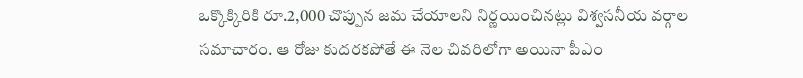ఒక్కొక్కిరికి రూ.2,000 చొప్పున జమ చేయాలని నిర్ణయించినట్లు విశ్వసనీయ వర్గాల సమాచారం. ఆ రోజు కుదరకపోతే ఈ నెల చివరిలోగా అయినా పీఎం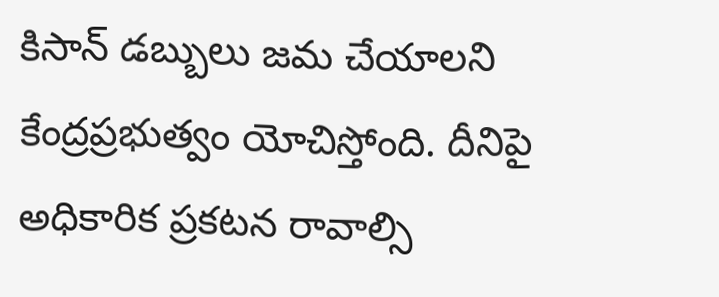కిసాన్ డబ్బులు జమ చేయాలని కేంద్రప్రభుత్వం యోచిస్తోంది. దీనిపై అధికారిక ప్రకటన రావాల్సి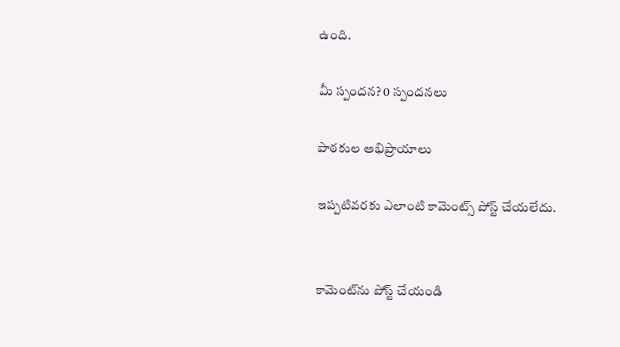ఉంది.

మీ స్పందన? 0 స్పందనలు

పాఠకుల అభిప్రాయాలు

ఇప్పటివరకు ఎలాంటి కామెంట్స్ పోస్ట్ చేయలేదు.


కామెంట్‌ను పోస్ట్ చేయండి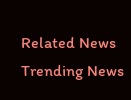Related News
Trending News